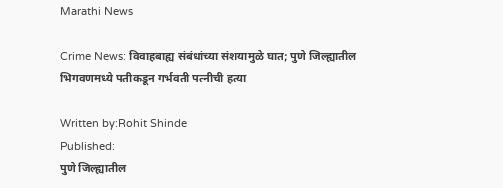Marathi News

Crime News: विवाहबाह्य संबंधांच्या संशयामुळे घात; पुणे जिल्ह्यातील भिगवणमध्ये पतीकडून गर्भवती पत्नीची हत्या

Written by:Rohit Shinde
Published:
पुणे जिल्ह्यातील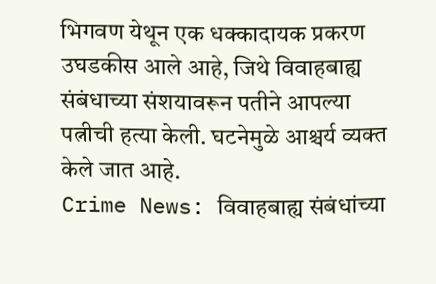भिगवण येथून एक धक्कादायक प्रकरण उघडकीस आले आहे, जिथे विवाहबाह्य संबंधाच्या संशयावरून पतीने आपल्या पत्नीची हत्या केली. घटनेमुळे आश्चर्य व्यक्त केले जात आहे.
Crime News: विवाहबाह्य संबंधांच्या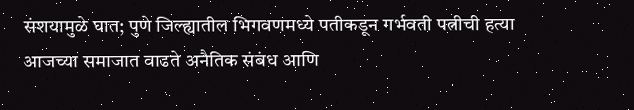संशयामुळे घात; पुणे जिल्ह्यातील भिगवणमध्ये पतीकडून गर्भवती पत्नीची हत्या
आजच्या समाजात वाढते अनैतिक संबंध आणि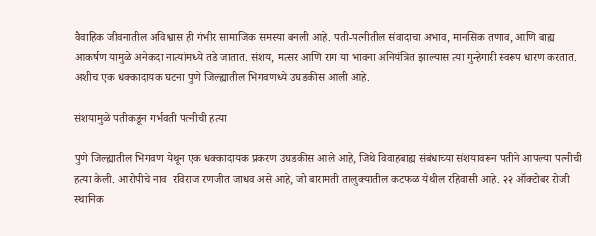वैवाहिक जीवनातील अविश्वास ही गंभीर सामाजिक समस्या बनली आहे. पती-पत्नीतील संवादाचा अभाव, मानसिक तणाव, आणि बाह्य आकर्षण यामुळे अनेकदा नात्यांमध्ये तडे जातात. संशय, मत्सर आणि राग या भावना अनियंत्रित झाल्यास त्या गुन्हेगारी स्वरूप धारण करतात. अशीच एक धक्कादायक घटना पुणे जिल्ह्यातील भिगवणध्ये उघडकीस आली आहे.

संशयामुळे पतीकडून गर्भवती पत्नीची हत्या

पुणे जिल्ह्यातील भिगवण येथून एक धक्कादायक प्रकरण उघडकीस आले आहे, जिथे विवाहबाह्य संबंधाच्या संशयावरून पतीने आपल्या पत्नीची हत्या केली. आरोपीचे नाव  रविराज रणजीत जाधव असे आहे, जो बारामती तालुक्यातील कटफळ येथील रहिवासी आहे. २२ ऑक्टोबर रोजी स्थानिक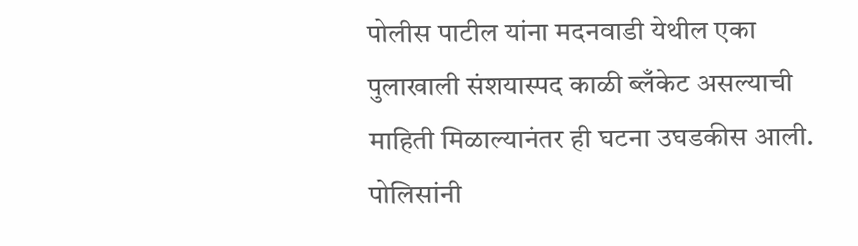पोलीस पाटील यांना मदनवाडी येथील एका पुलाखाली संशयास्पद काळी ब्लँकेट असल्याची माहिती मिळाल्यानंतर ही घटना उघडकीस आली. पोलिसांनी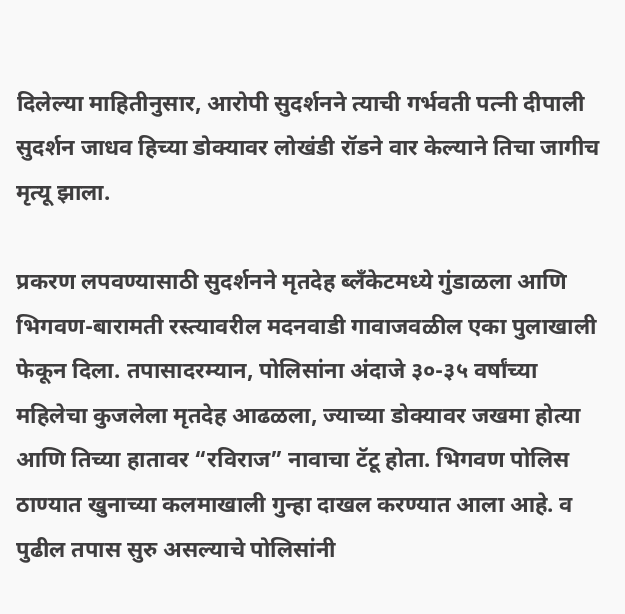दिलेल्या माहितीनुसार, आरोपी सुदर्शनने त्याची गर्भवती पत्नी दीपाली सुदर्शन जाधव हिच्या डोक्यावर लोखंडी रॉडने वार केल्याने तिचा जागीच मृत्यू झाला.

प्रकरण लपवण्यासाठी सुदर्शनने मृतदेह ब्लँकेटमध्ये गुंडाळला आणि भिगवण-बारामती रस्त्यावरील मदनवाडी गावाजवळील एका पुलाखाली फेकून दिला. तपासादरम्यान, पोलिसांना अंदाजे ३०-३५ वर्षांच्या महिलेचा कुजलेला मृतदेह आढळला, ज्याच्या डोक्यावर जखमा होत्या आणि तिच्या हातावर “रविराज” नावाचा टॅटू होता. भिगवण पोलिस ठाण्यात खुनाच्या कलमाखाली गुन्हा दाखल करण्यात आला आहे. व पुढील तपास सुरु असल्याचे पोलिसांनी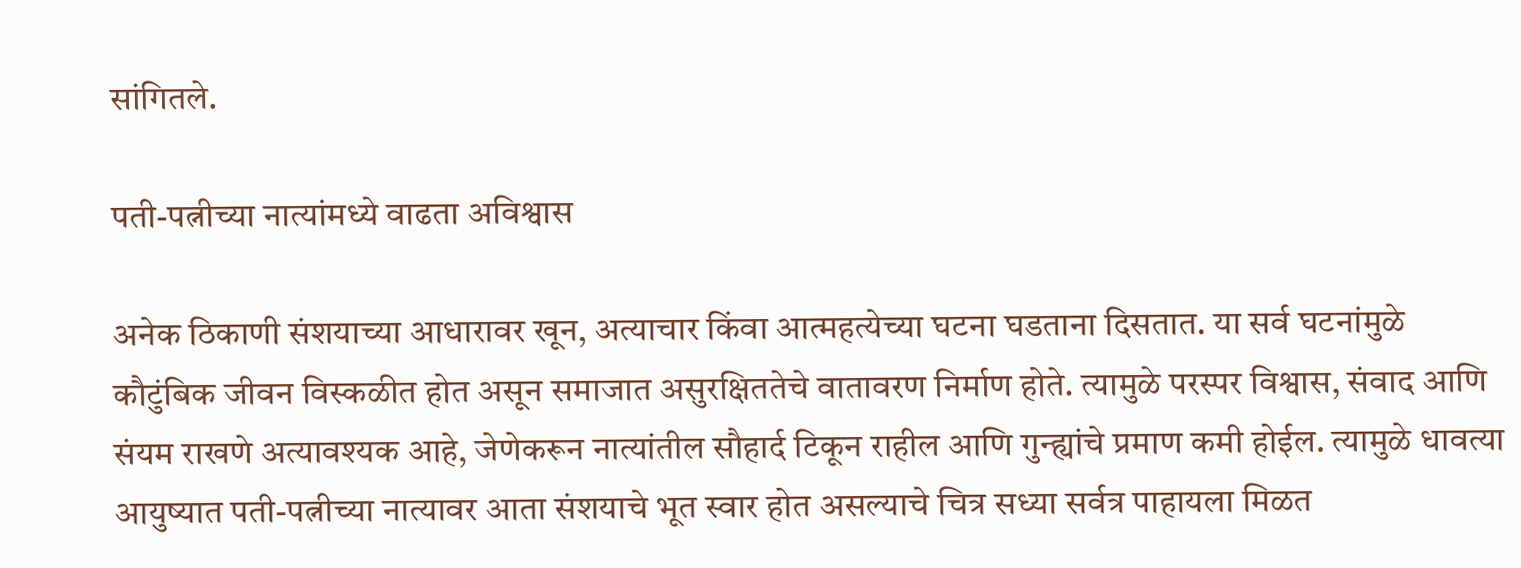सांगितले.

पती-पत्नीच्या नात्यांमध्ये वाढता अविश्वास

अनेक ठिकाणी संशयाच्या आधारावर खून, अत्याचार किंवा आत्महत्येच्या घटना घडताना दिसतात. या सर्व घटनांमुळे कौटुंबिक जीवन विस्कळीत होत असून समाजात असुरक्षिततेचे वातावरण निर्माण होते. त्यामुळे परस्पर विश्वास, संवाद आणि संयम राखणे अत्यावश्यक आहे, जेणेकरून नात्यांतील सौहार्द टिकून राहील आणि गुन्ह्यांचे प्रमाण कमी होईल. त्यामुळे धावत्या आयुष्यात पती-पत्नीच्या नात्यावर आता संशयाचे भूत स्वार होत असल्याचे चित्र सध्या सर्वत्र पाहायला मिळत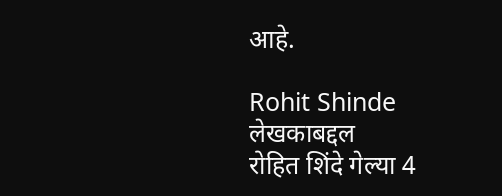आहे.

Rohit Shinde
लेखकाबद्दल
रोहित शिंदे गेल्या 4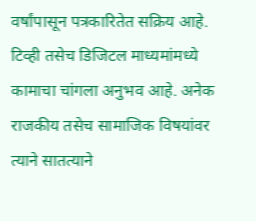वर्षांपासून पत्रकारितेत सक्रिय आहे. टिव्ही तसेच डिजिटल माध्यमांमध्ये कामाचा चांगला अनुभव आहे. अनेक राजकीय तसेच सामाजिक विषयांवर त्याने सातत्याने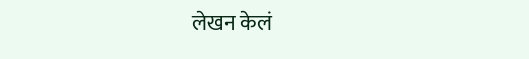लेखन केलं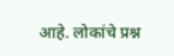आहे. लोकांचे प्रश्न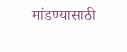मांडण्यासाठी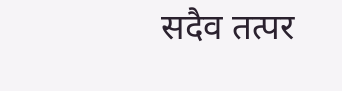सदैव तत्पर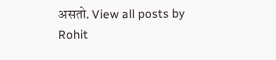असतो. View all posts by Rohit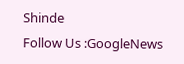Shinde
Follow Us :GoogleNews